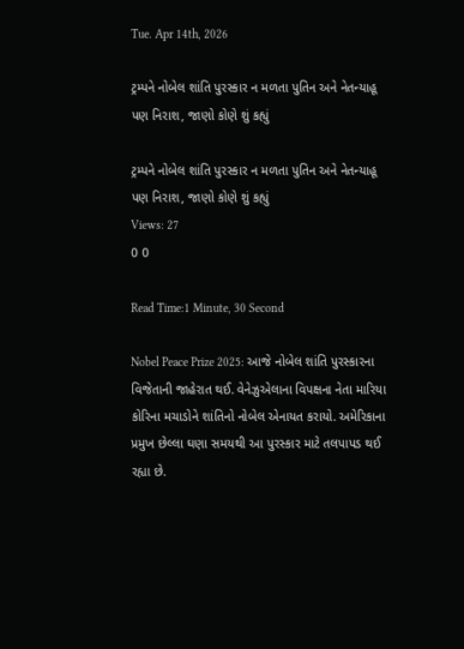Tue. Apr 14th, 2026

ટ્રમ્પને નોબેલ શાંતિ પુરસ્કાર ન મળતા પુતિન અને નેતન્યાહૂ પણ નિરાશ, જાણો કોણે શું કહ્યું

ટ્રમ્પને નોબેલ શાંતિ પુરસ્કાર ન મળતા પુતિન અને નેતન્યાહૂ પણ નિરાશ, જાણો કોણે શું કહ્યું
Views: 27
0 0

Read Time:1 Minute, 30 Second

Nobel Peace Prize 2025: આજે નોબેલ શાંતિ પુરસ્કારના વિજેતાની જાહેરાત થઈ. વેનેઝુએલાના વિપક્ષના નેતા મારિયા કોરિના મચાડોને શાંતિનો નોબેલ એનાયત કરાયો. અમેરિકાના પ્રમુખ છેલ્લા ઘણા સમયથી આ પુરસ્કાર માટે તલપાપડ થઈ રહ્યા છે.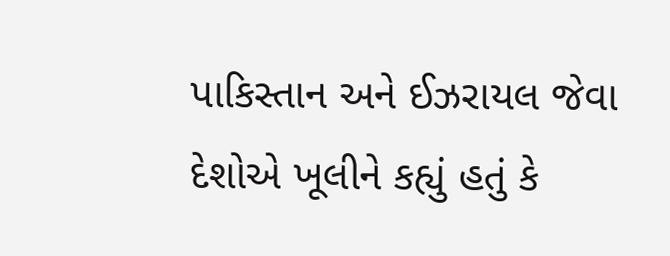પાકિસ્તાન અને ઈઝરાયલ જેવા દેશોએ ખૂલીને કહ્યું હતું કે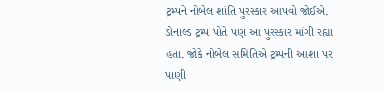ટ્રમ્પને નોબેલ શાંતિ પુરસ્કાર આપવો જોઈએ. ડોનાલ્ડ ટ્રમ્પ પોતે પણ આ પુરસ્કાર માંગી રહ્યા હતા. જોકે નોબેલ સમિતિએ ટ્રમ્પની આશા પર પાણી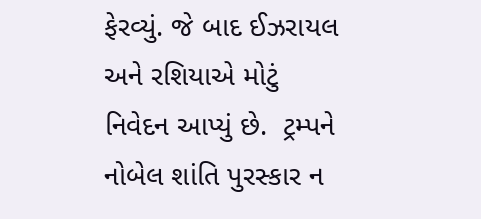ફેરવ્યું. જે બાદ ઈઝરાયલ અને રશિયાએ મોટું નિવેદન આપ્યું છે.  ટ્રમ્પને નોબેલ શાંતિ પુરસ્કાર ન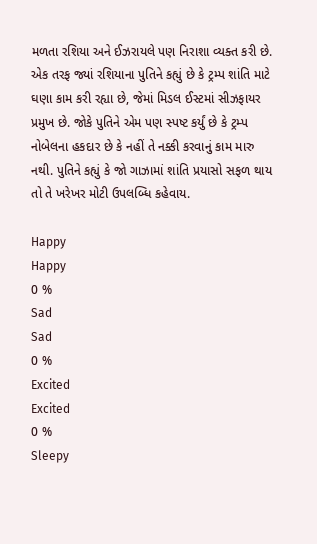મળતા રશિયા અને ઈઝરાયલે પણ નિરાશા વ્યક્ત કરી છે. એક તરફ જ્યાં રશિયાના પુતિને કહ્યું છે કે ટ્રમ્પ શાંતિ માટે ઘણા કામ કરી રહ્યા છે, જેમાં મિડલ ઈસ્ટમાં સીઝફાયર પ્રમુખ છે. જોકે પુતિને એમ પણ સ્પષ્ટ કર્યું છે કે ટ્રમ્પ નોબેલના હકદાર છે કે નહીં તે નક્કી કરવાનું કામ મારુ નથી. પુતિને કહ્યું કે જો ગાઝામાં શાંતિ પ્રયાસો સફળ થાય તો તે ખરેખર મોટી ઉપલબ્ધિ કહેવાય.

Happy
Happy
0 %
Sad
Sad
0 %
Excited
Excited
0 %
Sleepy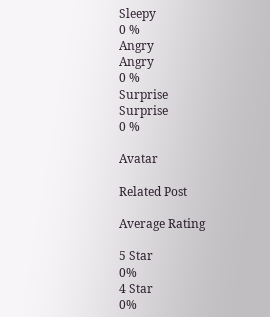Sleepy
0 %
Angry
Angry
0 %
Surprise
Surprise
0 %

Avatar

Related Post

Average Rating

5 Star
0%
4 Star
0%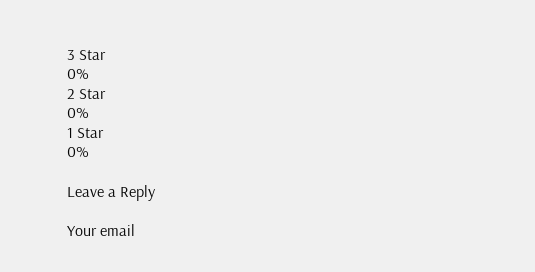3 Star
0%
2 Star
0%
1 Star
0%

Leave a Reply

Your email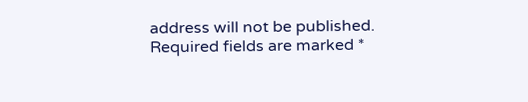address will not be published. Required fields are marked *